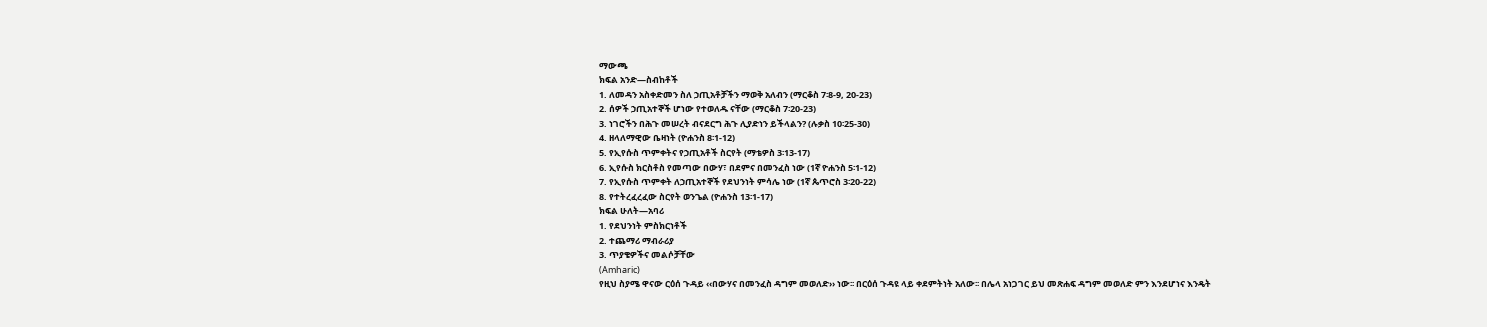ማውጫ
ክፍል አንድ—ስብከቶች
1. ለመዳን አስቀድመን ስለ ኃጢአቶቻችን ማወቅ አለብን (ማርቆስ 7፡8-9, 20-23)
2. ሰዎች ኃጢአተኞች ሆነው የተወለዱ ናቸው (ማርቆስ 7፡20-23)
3. ነገሮችን በሕጉ መሠረት ብናደርግ ሕጉ ሊያድነን ይችላልን? (ሉቃስ 10፡25-30)
4. ዘላለማዊው ቤዛነት (ዮሐንስ 8፡1-12)
5. የኢየሱስ ጥምቀትና የኃጢአቶች ስርየት (ማቴዎስ 3፡13-17)
6. ኢየሱስ ክርስቶስ የመጣው በውሃ፣ በደምና በመንፈስ ነው (1ኛ ዮሐንስ 5፡1-12)
7. የኢየሱስ ጥምቀት ለኃጢአተኞች የደህንነት ምሳሌ ነው (1ኛ ጴጥሮስ 3፡20-22)
8. የተትረፈረፈው ስርየት ወንጌል (ዮሐንስ 13፡1-17)
ክፍል ሁለት—አባሪ
1. የደህንነት ምስክርነቶች
2. ተጨማሪ ማብራሪያ
3. ጥያቄዎችና መልሶቻቸው
(Amharic)
የዚህ ስያሜ ዋናው ርዕሰ ጉዳይ ‹‹በውሃና በመንፈስ ዳግም መወለድ›› ነው፡፡ በርዕሰ ጉዳዩ ላይ ቀደምትነት አለው፡፡ በሌላ አነጋገር ይህ መጽሐፍ ዳግም መወለድ ምን እንደሆነና እንዴት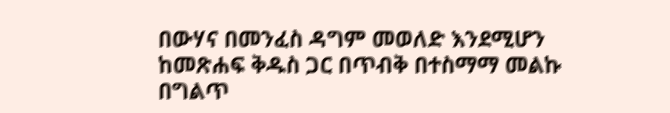በውሃና በመንፈስ ዳግም መወለድ እንደሚሆን ከመጽሐፍ ቅዱስ ጋር በጥብቅ በተስማማ መልኩ በግልጥ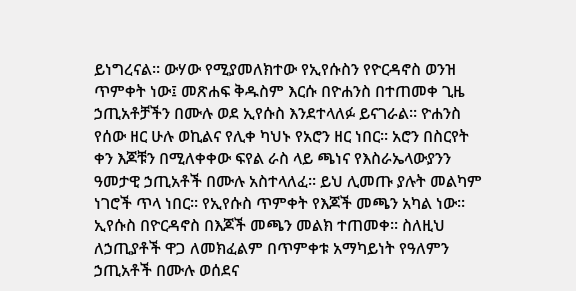ይነግረናል፡፡ ውሃው የሚያመለክተው የኢየሱስን የዮርዳኖስ ወንዝ ጥምቀት ነው፤ መጽሐፍ ቅዱስም እርሱ በዮሐንስ በተጠመቀ ጊዜ ኃጢአቶቻችን በሙሉ ወደ ኢየሱስ እንደተላለፉ ይናገራል፡፡ ዮሐንስ የሰው ዘር ሁሉ ወኪልና የሊቀ ካህኑ የአሮን ዘር ነበር፡፡ አሮን በስርየት ቀን እጆቹን በሚለቀቀው ፍየል ራስ ላይ ጫነና የእስራኤላውያንን ዓመታዊ ኃጢአቶች በሙሉ አስተላለፈ፡፡ ይህ ሊመጡ ያሉት መልካም ነገሮች ጥላ ነበር፡፡ የኢየሱስ ጥምቀት የእጆች መጫን አካል ነው፡፡ ኢየሱስ በዮርዳኖስ በእጆች መጫን መልክ ተጠመቀ፡፡ ስለዚህ ለኃጢያቶች ዋጋ ለመክፈልም በጥምቀቱ አማካይነት የዓለምን ኃጢአቶች በሙሉ ወሰደና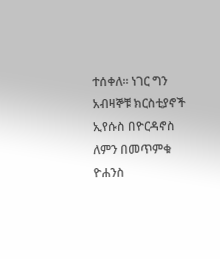ተሰቀለ፡፡ ነገር ግን አብዛኞቹ ክርስቲያኖች ኢየሱስ በዮርዳኖስ ለምን በመጥምቁ ዮሐንስ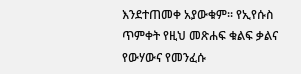እንደተጠመቀ አያውቁም፡፡ የኢየሱስ ጥምቀት የዚህ መጽሐፍ ቁልፍ ቃልና የውሃውና የመንፈሱ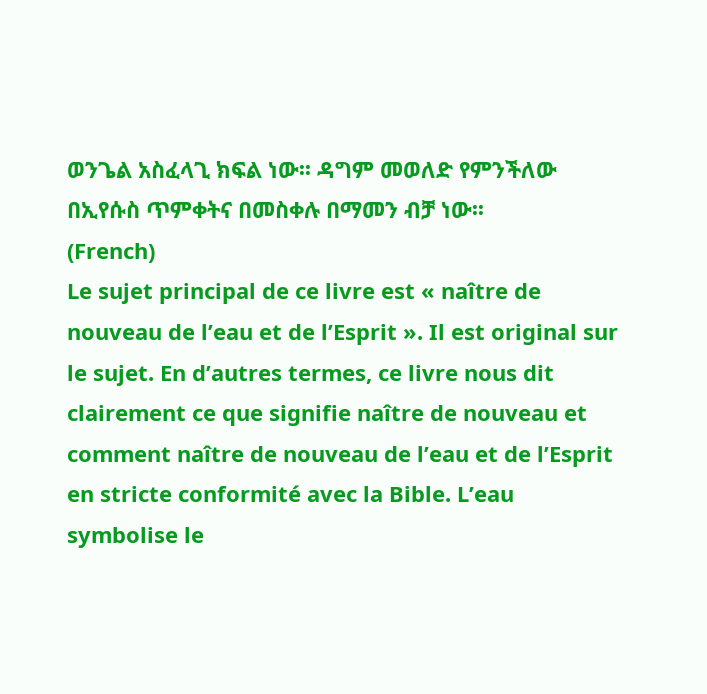ወንጌል አስፈላጊ ክፍል ነው፡፡ ዳግም መወለድ የምንችለው በኢየሱስ ጥምቀትና በመስቀሉ በማመን ብቻ ነው፡፡
(French)
Le sujet principal de ce livre est « naître de nouveau de l’eau et de l’Esprit ». Il est original sur le sujet. En d’autres termes, ce livre nous dit clairement ce que signifie naître de nouveau et comment naître de nouveau de l’eau et de l’Esprit en stricte conformité avec la Bible. L’eau symbolise le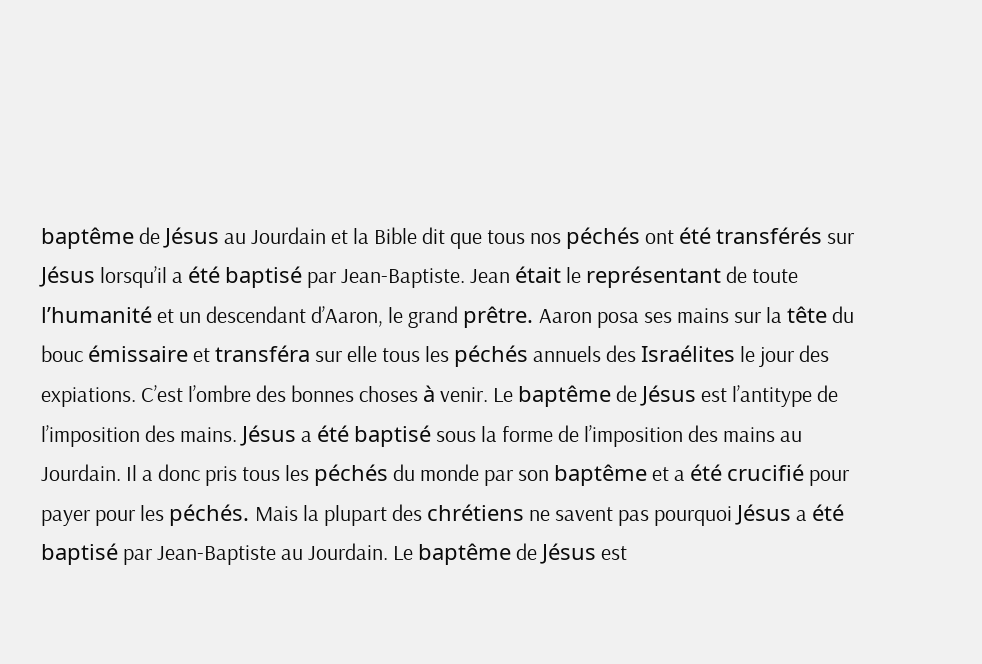baptême de Jésus au Jourdain et la Bible dit que tous nos péchés ont été transférés sur Jésus lorsqu’il a été baptisé par Jean-Baptiste. Jean était le représentant de toute l’humanité et un descendant d’Aaron, le grand prêtre. Aaron posa ses mains sur la tête du bouc émissaire et transféra sur elle tous les péchés annuels des Israélites le jour des expiations. C’est l’ombre des bonnes choses à venir. Le baptême de Jésus est l’antitype de l’imposition des mains. Jésus a été baptisé sous la forme de l’imposition des mains au Jourdain. Il a donc pris tous les péchés du monde par son baptême et a été crucifié pour payer pour les péchés. Mais la plupart des chrétiens ne savent pas pourquoi Jésus a été baptisé par Jean-Baptiste au Jourdain. Le baptême de Jésus est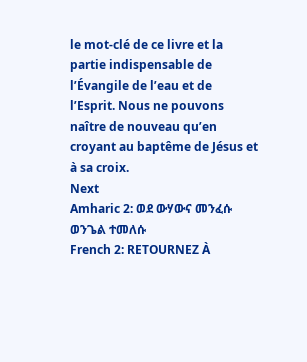le mot-clé de ce livre et la partie indispensable de l’Évangile de l’eau et de l’Esprit. Nous ne pouvons naître de nouveau qu’en croyant au baptême de Jésus et à sa croix.
Next
Amharic 2: ወደ ውሃውና መንፈሱ ወንጌል ተመለሱ
French 2: RETOURNEZ À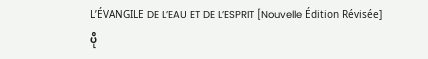L’ÉVANGILE DE L’EAU ET DE L’ESPRIT [Nouvelle Édition Révisée]
ပို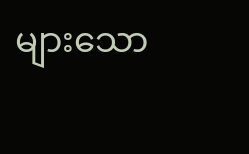များသော